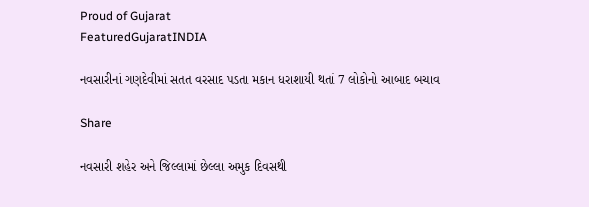Proud of Gujarat
FeaturedGujaratINDIA

નવસારીનાં ગણદેવીમાં સતત વરસાદ પડતા મકાન ધરાશાયી થતાં 7 લોકોનો આબાદ બચાવ

Share

નવસારી શહેર અને જિલ્લામાં છેલ્લા અમુક દિવસથી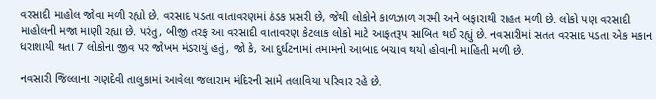વરસાદી માહોલ જોવા મળી રહ્યો છે. વરસાદ પડતા વાતાવરણમાં ઠંડક પ્રસરી છે, જેથી લોકોને કાળઝાળ ગરમી અને બફારાથી રાહત મળી છે. લોકો પણ વરસાદી માહોલની મજા માણી રહ્યા છે. પરંતુ, બીજી તરફ આ વરસાદી વાતાવરણ કેટલાક લોકો માટે આફતરૂપ સાબિત થઈ રહ્યું છે. નવસારીમાં સતત વરસાદ પડતા એક મકાન ધરાશાયી થતા 7 લોકોના જીવ પર જોખમ મંડરાયું હતું, જો કે, આ દુર્ઘટનામાં તમામનો આબાદ બચાવ થયો હોવાની માહિતી મળી છે.

નવસારી જિલ્લાના ગણદેવી તાલુકામાં આવેલા જલારામ મંદિરની સામે તલાવિયા પરિવાર રહે છે.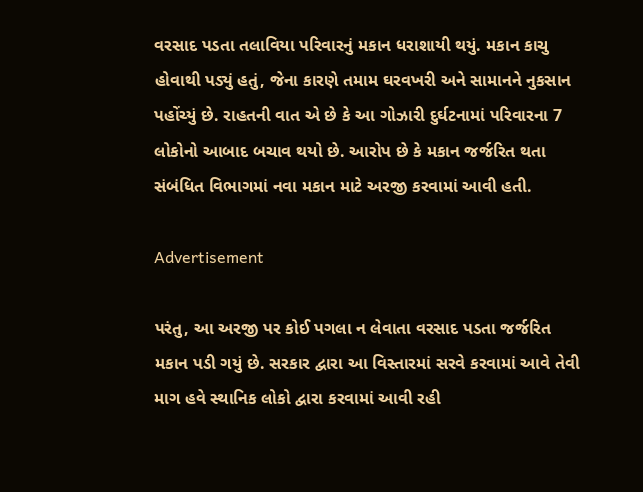વરસાદ પડતા તલાવિયા પરિવારનું મકાન ધરાશાયી થયું. મકાન કાચુ હોવાથી પડ્યું હતું, જેના કારણે તમામ ઘરવખરી અને સામાનને નુકસાન પહોંચ્યું છે. રાહતની વાત એ છે કે આ ગોઝારી દુર્ઘટનામાં પરિવારના 7 લોકોનો આબાદ બચાવ થયો છે. આરોપ છે કે મકાન જર્જરિત થતા સંબંધિત વિભાગમાં નવા મકાન માટે અરજી કરવામાં આવી હતી.

Advertisement

પરંતુ, આ અરજી પર કોઈ પગલા ન લેવાતા વરસાદ પડતા જર્જરિત મકાન પડી ગયું છે. સરકાર દ્વારા આ વિસ્તારમાં સરવે કરવામાં આવે તેવી માગ હવે સ્થાનિક લોકો દ્વારા કરવામાં આવી રહી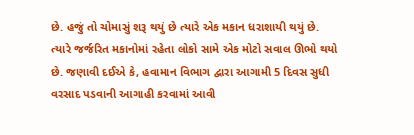છે. હજું તો ચોમાસું શરૂ થયું છે ત્યારે એક મકાન ધરાશાયી થયું છે. ત્યારે જર્જરિત મકાનોમાં રહેતા લોકો સામે એક મોટો સવાલ ઊભો થયો છે. જણાવી દઈએ કે, હવામાન વિભાગ દ્વારા આગામી 5 દિવસ સુધી વરસાદ પડવાની આગાહી કરવામાં આવી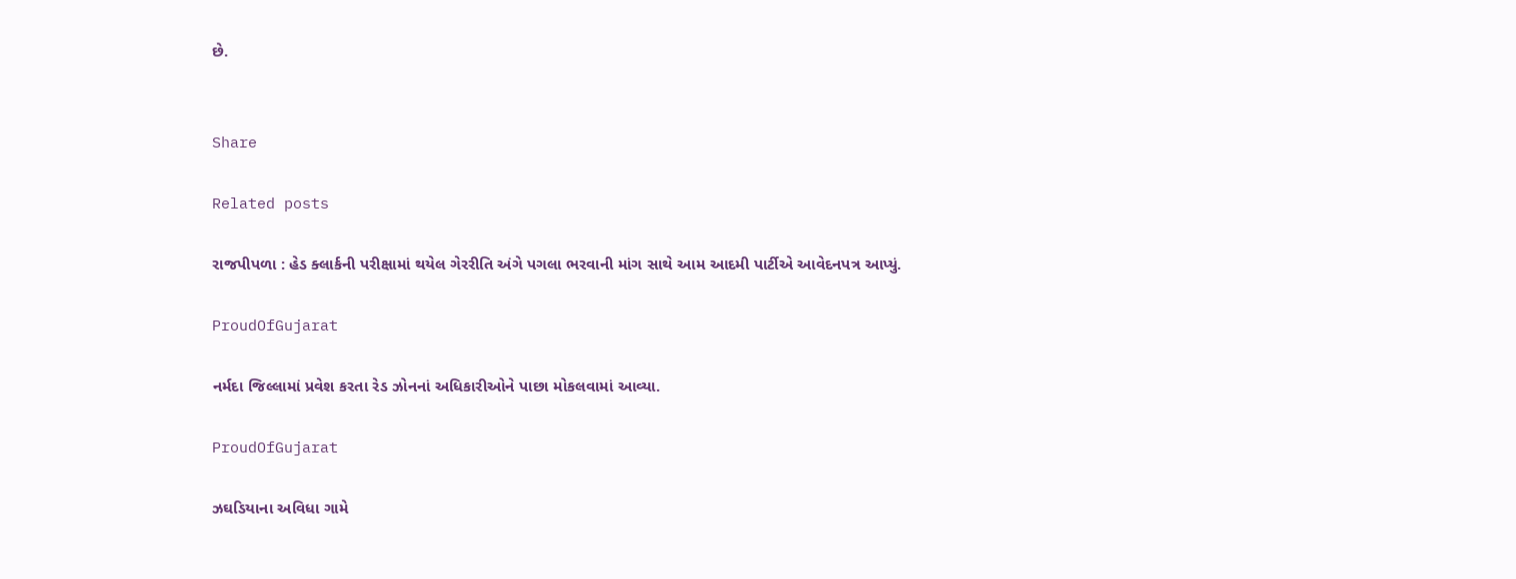છે.


Share

Related posts

રાજપીપળા : હેડ ક્લાર્કની પરીક્ષામાં થયેલ ગેરરીતિ અંગે પગલા ભરવાની માંગ સાથે આમ આદમી પાર્ટીએ આવેદનપત્ર આપ્યું.

ProudOfGujarat

નર્મદા જિલ્લામાં પ્રવેશ કરતા રેડ ઝોનનાં અધિકારીઓને પાછા મોકલવામાં આવ્યા.

ProudOfGujarat

ઝઘડિયાના અવિધા ગામે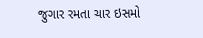જુગાર રમતા ચાર ઇસમો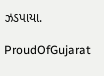ઝડપાયા.

ProudOfGujarat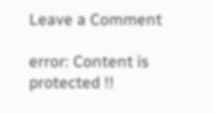Leave a Comment

error: Content is protected !!